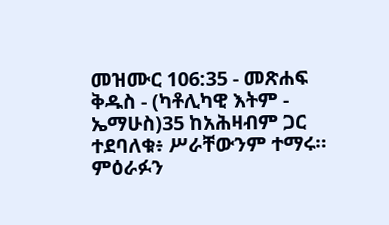መዝሙር 106:35 - መጽሐፍ ቅዱስ - (ካቶሊካዊ እትም - ኤማሁስ)35 ከአሕዛብም ጋር ተደባለቁ፥ ሥራቸውንም ተማሩ። ምዕራፉን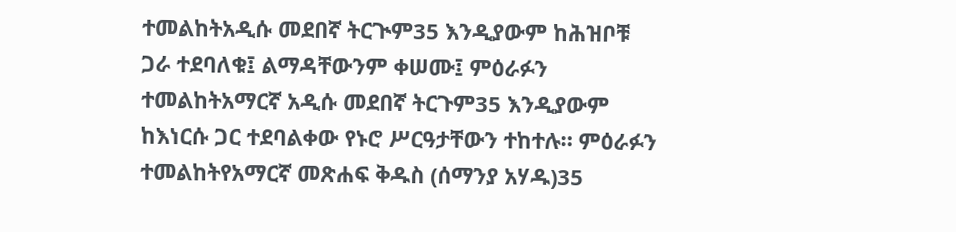ተመልከትአዲሱ መደበኛ ትርጒም35 እንዲያውም ከሕዝቦቹ ጋራ ተደባለቁ፤ ልማዳቸውንም ቀሠሙ፤ ምዕራፉን ተመልከትአማርኛ አዲሱ መደበኛ ትርጉም35 እንዲያውም ከእነርሱ ጋር ተደባልቀው የኑሮ ሥርዓታቸውን ተከተሉ። ምዕራፉን ተመልከትየአማርኛ መጽሐፍ ቅዱስ (ሰማንያ አሃዱ)35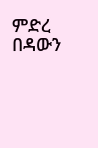ምድረ በዳውን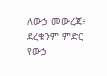ለውኃ መውረጃ፥ ደረቁንም ምድር የውኃ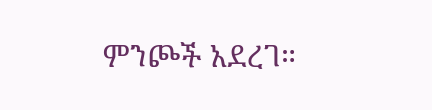ምንጮች አደረገ።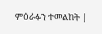ምዕራፉን ተመልከት |